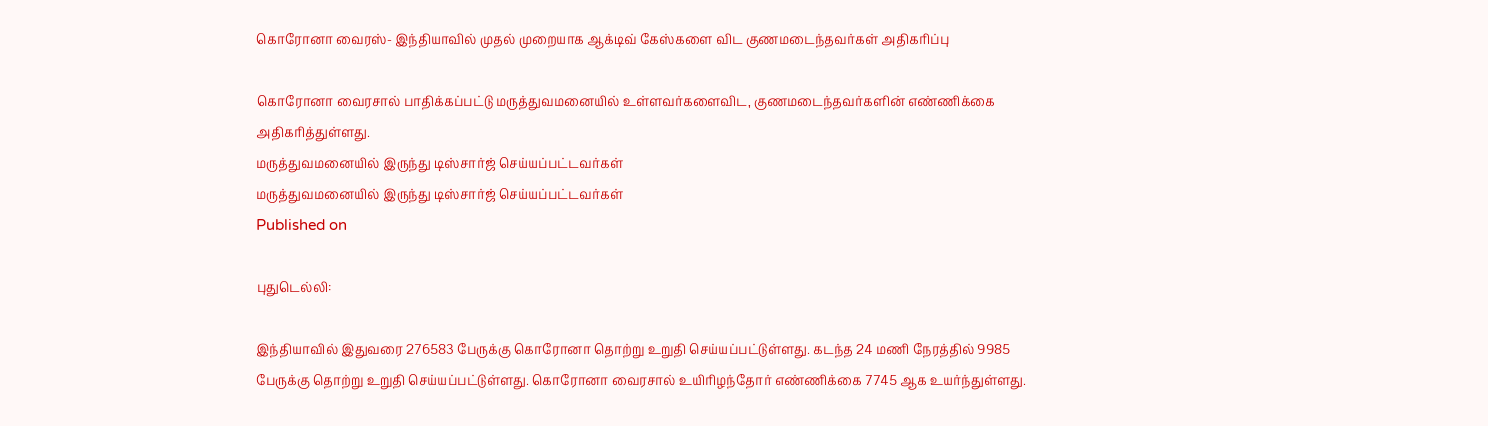கொரோனா வைரஸ்- இந்தியாவில் முதல் முறையாக ஆக்டிவ் கேஸ்களை விட குணமடைந்தவர்கள் அதிகரிப்பு

கொரோனா வைரசால் பாதிக்கப்பட்டு மருத்துவமனையில் உள்ளவர்களைவிட, குணமடைந்தவர்களின் எண்ணிக்கை அதிகரித்துள்ளது.
மருத்துவமனையில் இருந்து டிஸ்சார்ஜ் செய்யப்பட்டவர்கள்
மருத்துவமனையில் இருந்து டிஸ்சார்ஜ் செய்யப்பட்டவர்கள்
Published on

புதுடெல்லி:

இந்தியாவில் இதுவரை 276583 பேருக்கு கொரோனா தொற்று உறுதி செய்யப்பட்டுள்ளது. கடந்த 24 மணி நேரத்தில் 9985 பேருக்கு தொற்று உறுதி செய்யப்பட்டுள்ளது. கொரோனா வைரசால் உயிரிழந்தோர் எண்ணிக்கை 7745 ஆக உயர்ந்துள்ளது.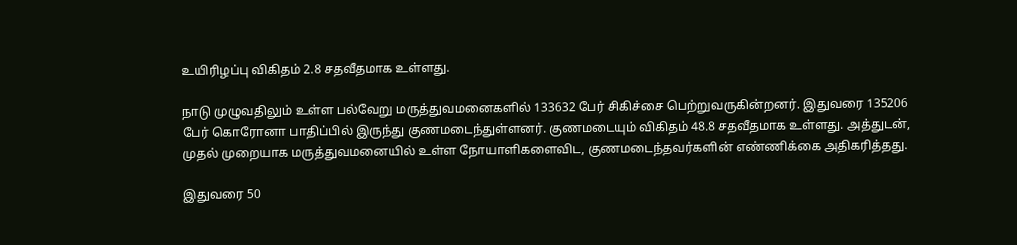உயிரிழப்பு விகிதம் 2.8 சதவீதமாக உள்ளது.

நாடு முழுவதிலும் உள்ள பல்வேறு மருத்துவமனைகளில் 133632 பேர் சிகிச்சை பெற்றுவருகின்றனர். இதுவரை 135206 பேர் கொரோனா பாதிப்பில் இருந்து குணமடைந்துள்ளனர். குணமடையும் விகிதம் 48.8 சதவீதமாக உள்ளது. அத்துடன், முதல் முறையாக மருத்துவமனையில் உள்ள நோயாளிகளைவிட, குணமடைந்தவர்களின் எண்ணிக்கை அதிகரித்தது.

இதுவரை 50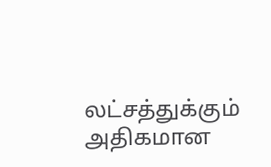லட்சத்துக்கும் அதிகமான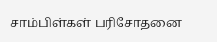சாம்பிள்கள் பரிசோதனை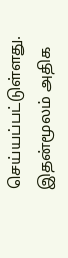செய்யப்பட்டுள்ளது. இதன்மூலம் அதிக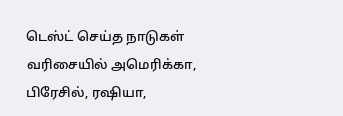டெஸ்ட் செய்த நாடுகள் வரிசையில் அமெரிக்கா, பிரேசில், ரஷியா,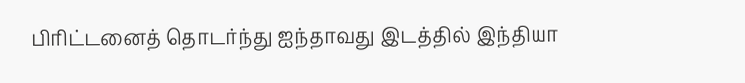பிரிட்டனைத் தொடர்ந்து ஐந்தாவது இடத்தில் இந்தியா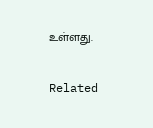உள்ளது.

Related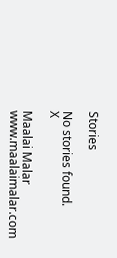Stories

No stories found.
X

Maalai Malar
www.maalaimalar.com